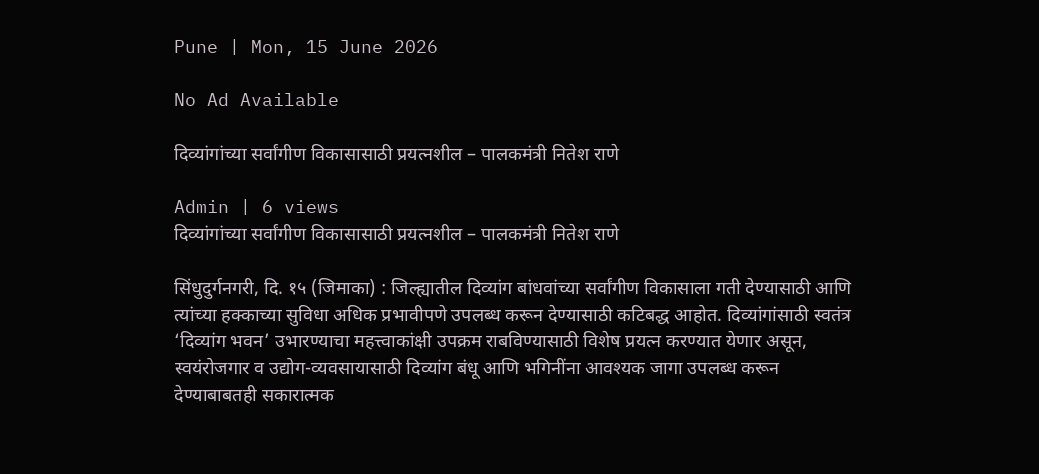Pune | Mon, 15 June 2026

No Ad Available

दिव्यांगांच्या सर्वांगीण विकासासाठी प्रयत्नशील – पालकमंत्री नितेश राणे

Admin | 6 views
दिव्यांगांच्या सर्वांगीण विकासासाठी प्रयत्नशील – पालकमंत्री नितेश राणे

सिंधुदुर्गनगरी, दि. १५ (जिमाका) : जिल्ह्यातील दिव्यांग बांधवांच्या सर्वांगीण विकासाला गती देण्यासाठी आणि त्यांच्या हक्काच्या सुविधा अधिक प्रभावीपणे उपलब्ध करून देण्यासाठी कटिबद्ध आहोत. दिव्यांगांसाठी स्वतंत्र ‘दिव्यांग भवन’ उभारण्याचा महत्त्वाकांक्षी उपक्रम राबविण्यासाठी विशेष प्रयत्न करण्यात येणार असून, स्वयंरोजगार व उद्योग-व्यवसायासाठी दिव्यांग बंधू आणि भगिनींना आवश्यक जागा उपलब्ध करून देण्याबाबतही सकारात्मक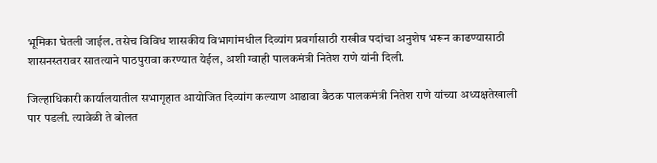भूमिका घेतली जाईल. तसेच विविध शासकीय विभागांमधील दिव्यांग प्रवर्गासाठी राखीव पदांचा अनुशेष भरून काढण्यासाठी शासनस्तरावर सातत्याने पाठपुरावा करण्यात येईल, अशी ग्वाही पालकमंत्री नितेश राणे यांनी दिली.

जिल्हाधिकारी कार्यालयातील सभागृहात आयोजित दिव्यांग कल्याण आढावा बैठक पालकमंत्री नितेश राणे यांच्या अध्यक्षतेखाली पार पडली. त्यावेळी ते बोलत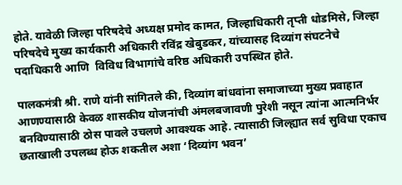होते. यावेळी जिल्हा परिषदेचे अध्यक्ष प्रमोद कामत, जिल्हाधिकारी तृप्ती धोडमिसे, जिल्हा परिषदेचे मुख्य कार्यकारी अधिकारी रविंद्र खेबुडकर, यांच्यासह दिव्यांग संघटनेचे पदाधिकारी आणि  विविध विभागांचे वरिष्ठ अधिकारी उपस्थित होते.

पालकमंत्री श्री. राणे यांनी सांगितले की, दिव्यांग बांधवांना समाजाच्या मुख्य प्रवाहात आणण्यासाठी केवळ शासकीय योजनांची अंमलबजावणी पुरेशी नसून त्यांना आत्मनिर्भर बनविण्यासाठी ठोस पावले उचलणे आवश्यक आहे. त्यासाठी जिल्ह्यात सर्व सुविधा एकाच छताखाली उपलब्ध होऊ शकतील अशा ‘दिव्यांग भवन’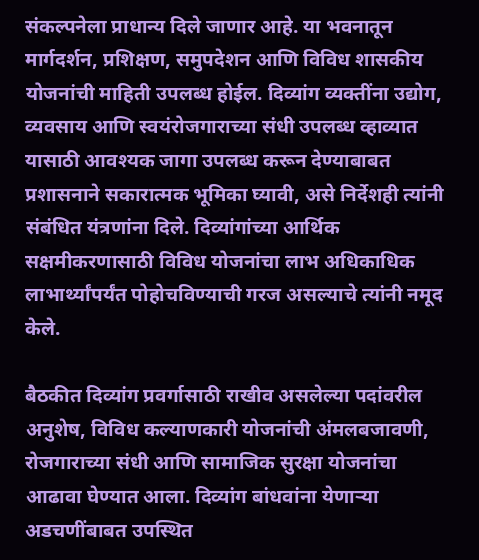संकल्पनेला प्राधान्य दिले जाणार आहे. या भवनातून मार्गदर्शन, प्रशिक्षण, समुपदेशन आणि विविध शासकीय योजनांची माहिती उपलब्ध होईल. दिव्यांग व्यक्तींना उद्योग, व्यवसाय आणि स्वयंरोजगाराच्या संधी उपलब्ध व्हाव्यात यासाठी आवश्यक जागा उपलब्ध करून देण्याबाबत प्रशासनाने सकारात्मक भूमिका घ्यावी, असे निर्देशही त्यांनी संबंधित यंत्रणांना दिले. दिव्यांगांच्या आर्थिक सक्षमीकरणासाठी विविध योजनांचा लाभ अधिकाधिक लाभार्थ्यांपर्यंत पोहोचविण्याची गरज असल्याचे त्यांनी नमूद केले.

बैठकीत दिव्यांग प्रवर्गासाठी राखीव असलेल्या पदांवरील अनुशेष, विविध कल्याणकारी योजनांची अंमलबजावणी, रोजगाराच्या संधी आणि सामाजिक सुरक्षा योजनांचा आढावा घेण्यात आला. दिव्यांग बांधवांना येणाऱ्या अडचणींबाबत उपस्थित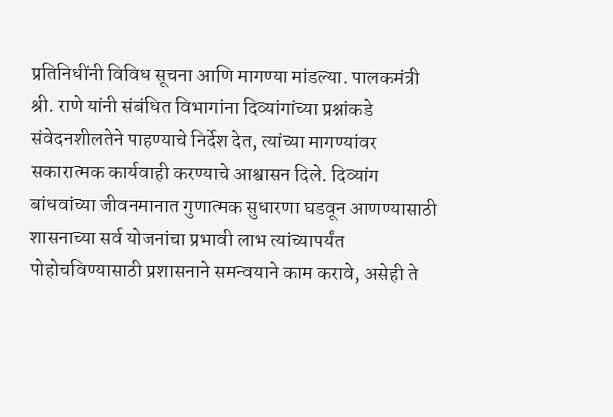प्रतिनिधींनी विविध सूचना आणि मागण्या मांडल्या. पालकमंत्री श्री. राणे यांनी संबंधित विभागांना दिव्यांगांच्या प्रश्नांकडे संवेदनशीलतेने पाहण्याचे निर्देश देत, त्यांच्या मागण्यांवर सकारात्मक कार्यवाही करण्याचे आश्वासन दिले. दिव्यांग बांधवांच्या जीवनमानात गुणात्मक सुधारणा घडवून आणण्यासाठी शासनाच्या सर्व योजनांचा प्रभावी लाभ त्यांच्यापर्यंत पोहोचविण्यासाठी प्रशासनाने समन्वयाने काम करावे, असेही ते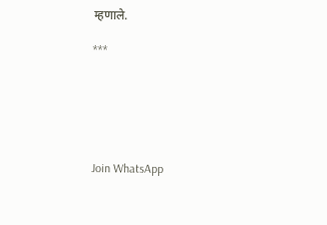म्हणाले.

***






Join WhatsApp